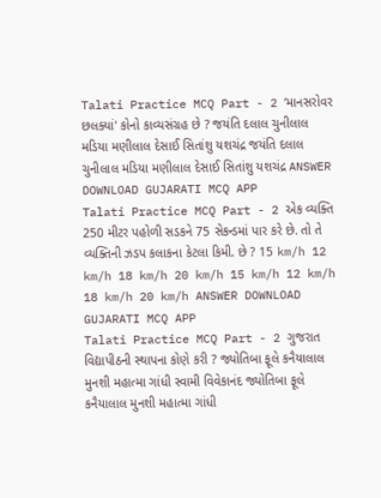Talati Practice MCQ Part - 2 ‘માનસરોવર છલક્યાં' કોનો કાવ્યસંગ્રહ છે ? જયંતિ દલાલ ચુનીલાલ મડિયા મણીલાલ દેસાઈ સિતાંશુ યશચંદ્ર જયંતિ દલાલ ચુનીલાલ મડિયા મણીલાલ દેસાઈ સિતાંશુ યશચંદ્ર ANSWER DOWNLOAD GUJARATI MCQ APP
Talati Practice MCQ Part - 2 એક વ્યક્તિ 250 મીટર પહોળી સડકને 75 સેકન્ડમાં પાર કરે છે. તો તે વ્યક્તિની ઝડપ કલાકના કેટલા કિમી. છે ? 15 km/h 12 km/h 18 km/h 20 km/h 15 km/h 12 km/h 18 km/h 20 km/h ANSWER DOWNLOAD GUJARATI MCQ APP
Talati Practice MCQ Part - 2 ગુજરાત વિદ્યાપીઠની સ્થાપના કોણે કરી ? જ્યોતિબા ફૂલે કનૈયાલાલ મુનશી મહાત્મા ગાંધી સ્વામી વિવેકાનંદ જ્યોતિબા ફૂલે કનૈયાલાલ મુનશી મહાત્મા ગાંધી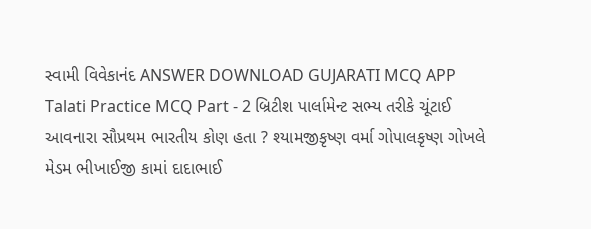સ્વામી વિવેકાનંદ ANSWER DOWNLOAD GUJARATI MCQ APP
Talati Practice MCQ Part - 2 બ્રિટીશ પાર્લામેન્ટ સભ્ય તરીકે ચૂંટાઈ આવનારા સૌપ્રથમ ભારતીય કોણ હતા ? શ્યામજીકૃષ્ણ વર્મા ગોપાલકૃષ્ણ ગોખલે મેડમ ભીખાઈજી કામાં દાદાભાઈ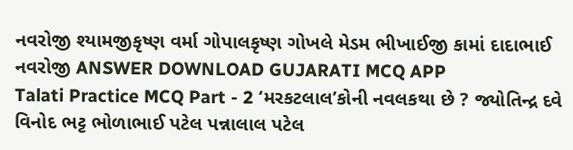નવરોજી શ્યામજીકૃષ્ણ વર્મા ગોપાલકૃષ્ણ ગોખલે મેડમ ભીખાઈજી કામાં દાદાભાઈ નવરોજી ANSWER DOWNLOAD GUJARATI MCQ APP
Talati Practice MCQ Part - 2 ‘મરકટલાલ’કોની નવલકથા છે ? જ્યોતિન્દ્ર દવે વિનોદ ભટ્ટ ભોળાભાઈ પટેલ પન્નાલાલ પટેલ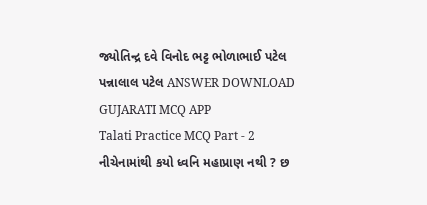જ્યોતિન્દ્ર દવે વિનોદ ભટ્ટ ભોળાભાઈ પટેલ પન્નાલાલ પટેલ ANSWER DOWNLOAD GUJARATI MCQ APP
Talati Practice MCQ Part - 2 નીચેનામાંથી કયો ધ્વનિ મહાપ્રાણ નથી ? છ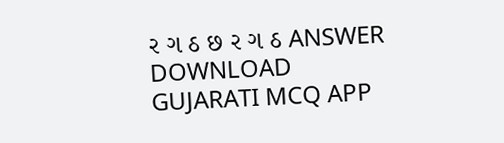ર ગ ઠ છ ર ગ ઠ ANSWER DOWNLOAD GUJARATI MCQ APP